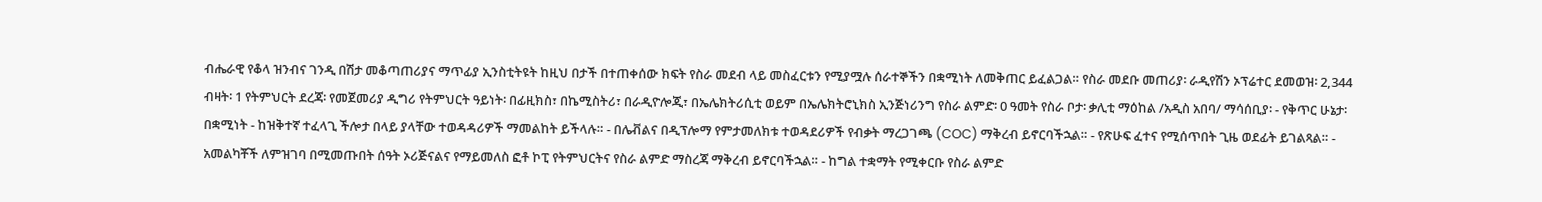ብሔራዊ የቆላ ዝንብና ገንዲ በሽታ መቆጣጠሪያና ማጥፊያ ኢንስቲትዩት ከዚህ በታች በተጠቀሰው ክፍት የስራ መደብ ላይ መስፈርቱን የሚያሟሉ ሰራተኞችን በቋሚነት ለመቅጠር ይፈልጋል። የስራ መደቡ መጠሪያ፡ ራዲየሽን ኦፕሬተር ደመወዝ፡ 2,344 ብዛት፡ 1 የትምህርት ደረጃ፡ የመጀመሪያ ዲግሪ የትምህርት ዓይነት፡ በፊዚክስ፣ በኬሚስትሪ፣ በራዲዮሎጂ፣ በኤሌክትሪሲቲ ወይም በኤሌክትሮኒክስ ኢንጅነሪንግ የስራ ልምድ፡ 0 ዓመት የስራ ቦታ፡ ቃሊቲ ማዕከል /አዲስ አበባ/ ማሳሰቢያ፡ - የቅጥር ሁኔታ፡ በቋሚነት - ከዝቅተኛ ተፈላጊ ችሎታ በላይ ያላቸው ተወዳዳሪዎች ማመልከት ይችላሉ። - በሌቭልና በዲፕሎማ የምታመለክቱ ተወዳደሪዎች የብቃት ማረጋገጫ (COC) ማቅረብ ይኖርባችኋል። - የጽሁፍ ፈተና የሚሰጥበት ጊዜ ወደፊት ይገልጻል። - አመልካቾች ለምዝገባ በሚመጡበት ሰዓት ኦሪጅናልና የማይመለስ ፎቶ ኮፒ የትምህርትና የስራ ልምድ ማስረጃ ማቅረብ ይኖርባችኋል። - ከግል ተቋማት የሚቀርቡ የስራ ልምድ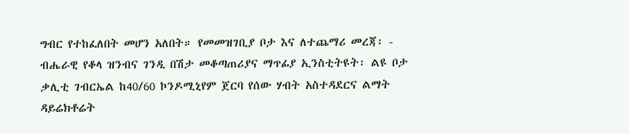ግብር የተከፈለበት መሆን አለበት። የመመዝገቢያ ቦታ እና ለተጨማሪ መረጃ፡ - ብሔራዊ የቆላ ዝንብና ገንዲ በሽታ መቆጣጠሪያና ማጥፊያ ኢንስቲትዩት፡ ልዩ ቦታ ቃሊቲ ገብርኤል ከ40/60 ኮንዶሚኒየም ጀርባ የሰው ሃብት አስተዳደርና ልማት ዳይሬክቶሬት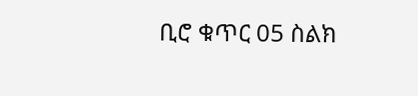ቢሮ ቁጥር 05 ስልክ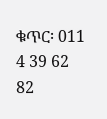ቁጥር፡ 011 4 39 62 82